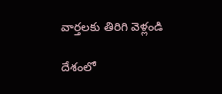వార్తలకు తిరిగి వెళ్లండి

దేశంలో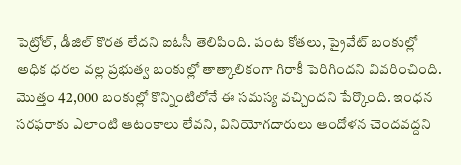పెట్రోల్, డీజిల్ కొరత లేదని ఐఓసీ తెలిపింది. పంట కోతలు, ప్రైవేట్ బంకుల్లో అధిక ధరల వల్ల ప్రభుత్వ బంకుల్లో తాత్కాలికంగా గిరాకీ పెరిగిందని వివరించింది.
మొత్తం 42,000 బంకుల్లో కొన్నింటిలోనే ఈ సమస్య వచ్చిందని పేర్కొంది. ఇంధన సరఫరాకు ఎలాంటి ఆటంకాలు లేవని, వినియోగదారులు ఆందోళన చెందవద్దని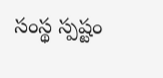సంస్థ స్పష్టం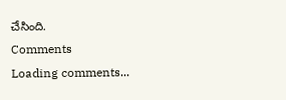చేసింది.
Comments
Loading comments...